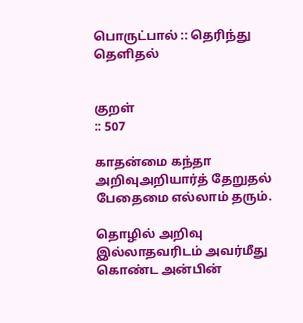பொருட்பால் :: தெரிந்து தெளிதல்


குறள்
:: 507

காதன்மை கந்தா அறிவுஅறியார்த் தேறுதல்
பேதைமை எல்லாம் தரும்.

தொழில் அறிவு இல்லாதவரிடம் அவர்மீது கொண்ட அன்பின்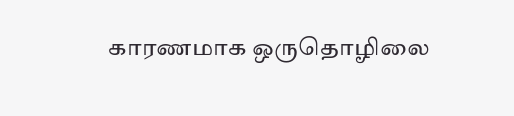காரணமாக ஒருதொழிலை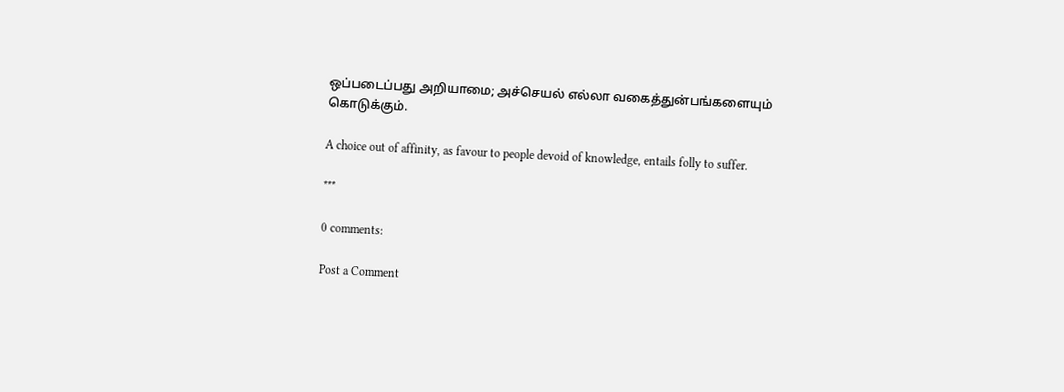ஒப்படைப்பது அறியாமை; அச்செயல் எல்லா வகைத்துன்பங்களையும் கொடுக்கும்.

A choice out of affinity, as favour to people devoid of knowledge, entails folly to suffer.

***

0 comments:

Post a Comment